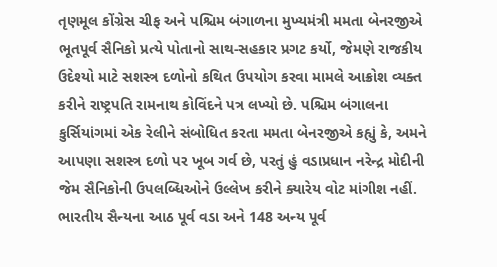તૃણમૂલ કોંગ્રેસ ચીફ અને પશ્ચિમ બંગાળના મુખ્યમંત્રી મમતા બેનરજીએ ભૂતપૂર્વ સૈનિકો પ્રત્યે પોતાનો સાથ-સહકાર પ્રગટ કર્યો, જેમણે રાજકીય ઉદેશ્યો માટે સશસ્ત્ર દળોનો કથિત ઉપયોગ કરવા મામલે આક્રોશ વ્યક્ત કરીને રાષ્ટ્રપતિ રામનાથ કોવિંદને પત્ર લખ્યો છે. પશ્ચિમ બંગાલના કુર્સિયાંગમાં એક રેલીને સંબોધિત કરતા મમતા બેનરજીએ કહ્યું કે, અમને આપણા સશસ્ત્ર દળો પર ખૂબ ગર્વ છે, પરતું હું વડાપ્રધાન નરેન્દ્ર મોદીની જેમ સૈનિકોની ઉપલબ્ધિઓને ઉલ્લેખ કરીને ક્યારેય વોટ માંગીશ નહીં. ભારતીય સૈન્યના આઠ પૂર્વ વડા અને 148 અન્ય પૂર્વ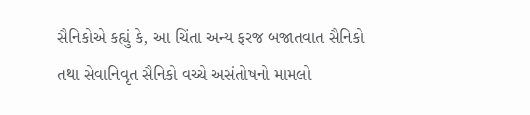સૈનિકોએ કહ્યું કે, આ ચિંતા અન્ય ફરજ બજાતવાત સૈનિકો તથા સેવાનિવૃત સૈનિકો વચ્ચે અસંતોષનો મામલો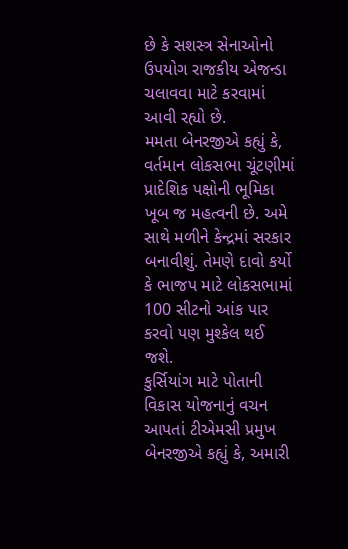છે કે સશસ્ત્ર સેનાઓનો ઉપયોગ રાજકીય એજન્ડા ચલાવવા માટે કરવામાં આવી રહ્યો છે.
મમતા બેનરજીએ કહ્યું કે, વર્તમાન લોકસભા ચૂંટણીમાં પ્રાદેશિક પક્ષોની ભૂમિકા ખૂબ જ મહત્વની છે. અમે સાથે મળીને કેન્દ્રમાં સરકાર બનાવીશું. તેમણે દાવો કર્યો કે ભાજપ માટે લોકસભામાં 100 સીટનો આંક પાર કરવો પણ મુશ્કેલ થઈ જશે.
કુર્સિયાંગ માટે પોતાની વિકાસ યોજનાનું વચન આપતાં ટીએમસી પ્રમુખ બેનરજીએ કહ્યું કે, અમારી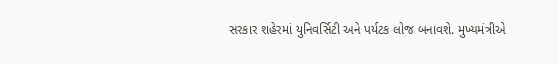સરકાર શહેરમાં યુનિવર્સિટી અને પર્યટક લોજ બનાવશે. મુખ્યમંત્રીએ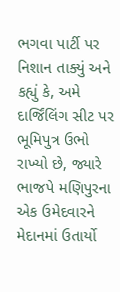ભગવા પાર્ટી પર નિશાન તાક્યું અને કહ્યું કે, અમે દાર્જિંલિંગ સીટ પર ભૂમિપુત્ર ઉભો રાખ્યો છે, જ્યારે ભાજપે મણિપુરના એક ઉમેદવારને મેદાનમાં ઉતાર્યો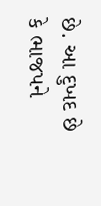છે. આ દુખદ છે કે ભાજપને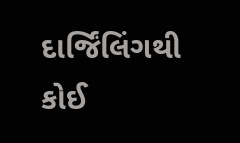દાર્જિંલિંગથી કોઈ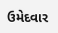ઉમેદવાર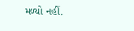મળ્યો નહીં.